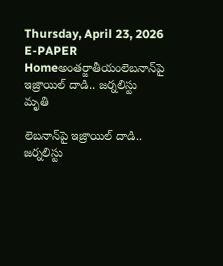Thursday, April 23, 2026
E-PAPER
Homeఅంతర్జాతీయంలెబ‌నాన్‌పై ఇజ్రాయిల్ దాడి.. జ‌ర్న‌లిస్టు మృతి

లెబ‌నాన్‌పై ఇజ్రాయిల్ దాడి.. జ‌ర్న‌లిస్టు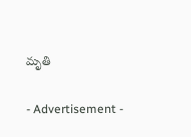మృతి

- Advertisement -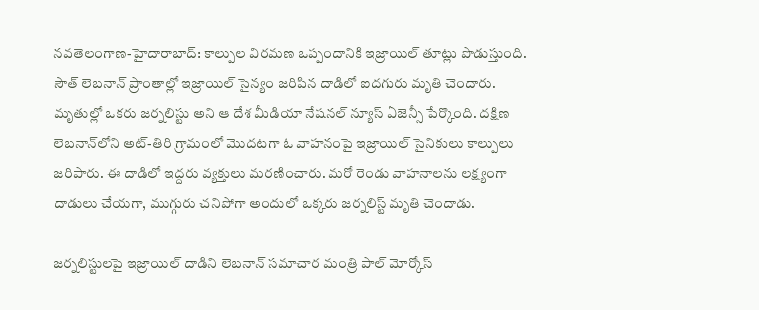న‌వ‌తెలంగాణ‌-హైదారాబాద్‌: కాల్పుల విర‌మ‌ణ ఒప్పందానికి ఇజ్రాయిల్ తూట్లు పొడుస్తుంది. సౌత్ లెబ‌నాన్ ప్రాంతాల్లో ఇజ్రాయిల్ సైన్యం జ‌రిపిన దాడిలో ఐద‌గురు మృతి చెందారు. మృతుల్లో ఒక‌రు జ‌ర్న‌లిస్టు అని ఆ దేశ మీడియా నేష‌న‌ల్ న్యూస్ ఏజెన్సీ పేర్కొంది. దక్షిణ లెబనాన్‌లోని అట్-తిరి గ్రామంలో మొద‌ట‌గా ఓ వాహ‌నంపై ఇజ్రాయిల్ సైనికులు కాల్పులు జ‌రిపారు. ఈ దాడిలో ఇద్దరు వ్యక్తులు మరణించారు. మ‌రో రెండు వాహనాలను లక్ష్యంగా దాడులు చేయ‌గా, ముగ్గురు చ‌నిపోగా అందులో ఒక్క‌రు జ‌ర్న‌లిస్ట్ మృతి చెందాడు.

జర్నలిస్టులపై ఇజ్రాయిల్ దాడిని లెబనాన్ సమాచార మంత్రి పాల్ మోర్కోస్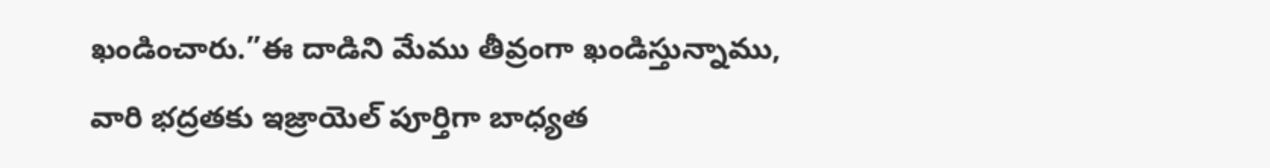ఖండించారు.”ఈ దాడిని మేము తీవ్రంగా ఖండిస్తున్నాము, వారి భద్రతకు ఇజ్రాయెల్ పూర్తిగా బాధ్యత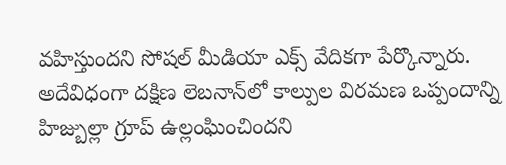వహిస్తుంద‌ని సోష‌ల్ మీడియా ఎక్స్ వేదిక‌గా పేర్కొన్నారు. అదేవిధంగా దక్షిణ లెబనాన్‌లో కాల్పుల విరమణ ఒప్పందాన్ని హిజ్బుల్లా గ్రూప్ ఉల్లంఘించిందని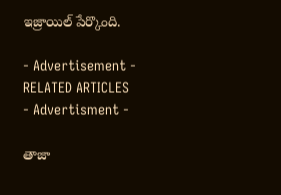ఇజ్రాయిల్ పేర్కొంది.

- Advertisement -
RELATED ARTICLES
- Advertisment -

తాజా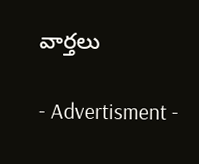వార్తలు

- Advertisment -